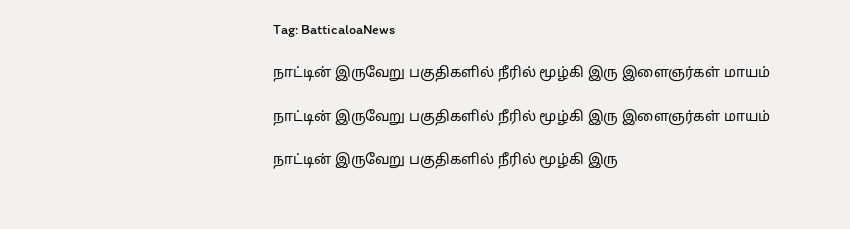Tag: BatticaloaNews

நாட்டின் இருவேறு பகுதிகளில் நீரில் மூழ்கி இரு இளைஞர்கள் மாயம்

நாட்டின் இருவேறு பகுதிகளில் நீரில் மூழ்கி இரு இளைஞர்கள் மாயம்

நாட்டின் இருவேறு பகுதிகளில் நீரில் மூழ்கி இரு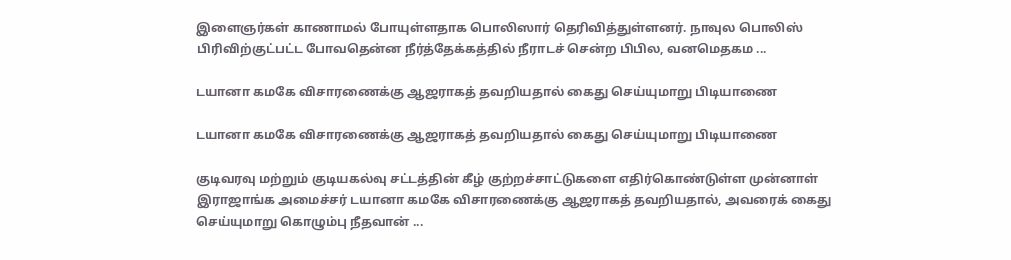இளைஞர்கள் காணாமல் போயுள்ளதாக பொலிஸார் தெரிவித்துள்ளனர். நாவுல பொலிஸ் பிரிவிற்குட்பட்ட போவதென்ன நீர்த்தேக்கத்தில் நீராடச் சென்ற பிபில, வனமெதகம ...

டயானா கமகே விசாரணைக்கு ஆஜராகத் தவறியதால் கைது செய்யுமாறு பிடியாணை

டயானா கமகே விசாரணைக்கு ஆஜராகத் தவறியதால் கைது செய்யுமாறு பிடியாணை

குடிவரவு மற்றும் குடியகல்வு சட்டத்தின் கீழ் குற்றச்சாட்டுகளை எதிர்கொண்டுள்ள முன்னாள் இராஜாங்க அமைச்சர் டயானா கமகே விசாரணைக்கு ஆஜராகத் தவறியதால், அவரைக் கைது செய்யுமாறு கொழும்பு நீதவான் ...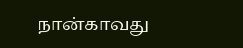நான்காவது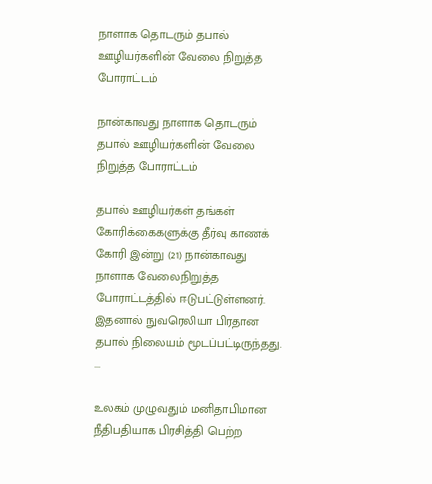நாளாக தொடரும் தபால் ஊழியர்களின் வேலை நிறுத்த போராட்டம்

நான்காவது நாளாக தொடரும் தபால் ஊழியர்களின் வேலை நிறுத்த போராட்டம்

தபால் ஊழியர்கள் தங்கள் கோரிக்கைகளுக்கு தீர்வு காணக் கோரி இன்று (21) நான்காவது நாளாக வேலைநிறுத்த போராட்டத்தில் ஈடுபட்டுள்ளனர். இதனால் நுவரெலியா பிரதான தபால் நிலையம் மூடப்பட்டிருந்தது. ...

உலகம் முழுவதும் மனிதாபிமான நீதிபதியாக பிரசித்தி பெற்ற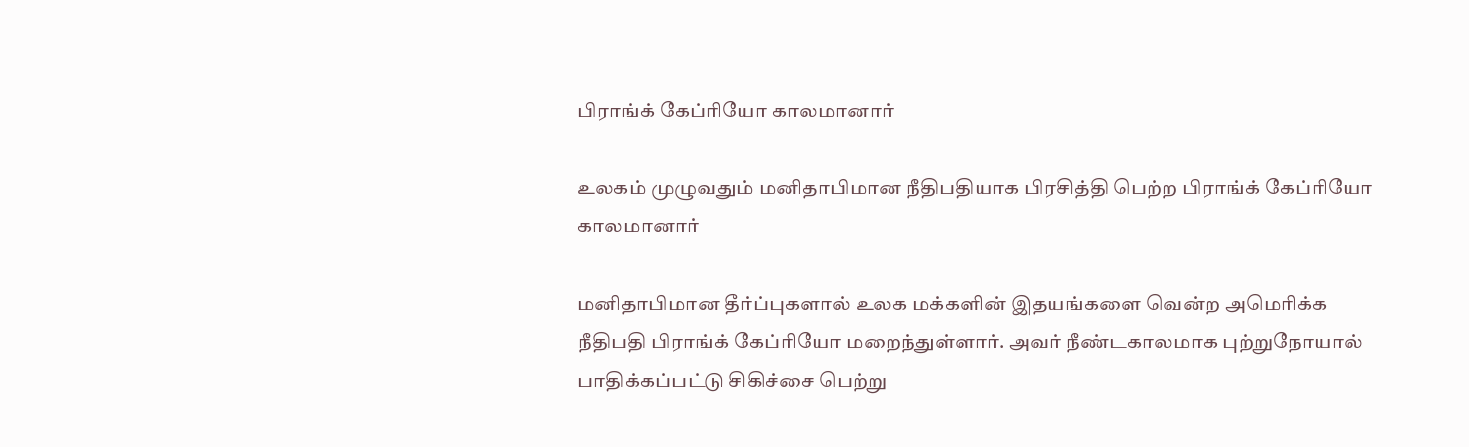பிராங்க் கேப்ரியோ காலமானார்

உலகம் முழுவதும் மனிதாபிமான நீதிபதியாக பிரசித்தி பெற்ற பிராங்க் கேப்ரியோ காலமானார்

மனிதாபிமான தீர்ப்புகளால் உலக மக்களின் இதயங்களை வென்ற அமெரிக்க நீதிபதி பிராங்க் கேப்ரியோ மறைந்துள்ளார். அவர் நீண்டகாலமாக புற்றுநோயால் பாதிக்கப்பட்டு சிகிச்சை பெற்று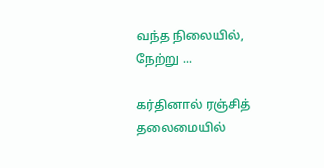வந்த நிலையில், நேற்று ...

கர்தினால் ரஞ்சித் தலைமையில்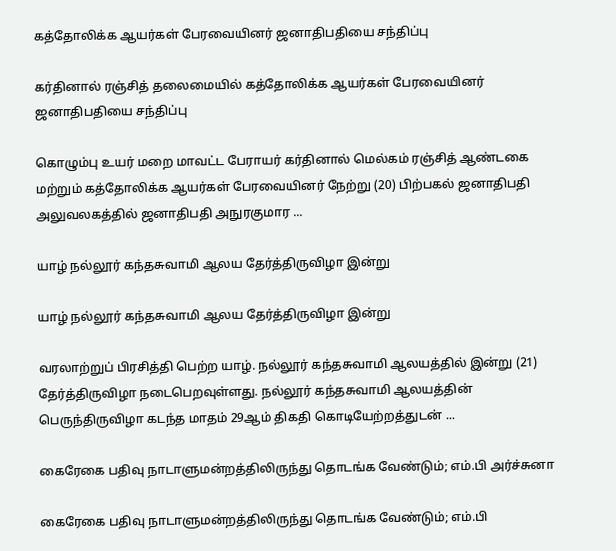கத்தோலிக்க ஆயர்கள் பேரவையினர் ஜனாதிபதியை சந்திப்பு

கர்தினால் ரஞ்சித் தலைமையில் கத்தோலிக்க ஆயர்கள் பேரவையினர் ஜனாதிபதியை சந்திப்பு

கொழும்பு உயர் மறை மாவட்ட பேராயர் கர்தினால் மெல்கம் ரஞ்சித் ஆண்டகை மற்றும் கத்தோலிக்க ஆயர்கள் பேரவையினர் நேற்று (20) பிற்பகல் ஜனாதிபதி அலுவலகத்தில் ஜனாதிபதி அநுரகுமார ...

யாழ் நல்லூர் கந்தசுவாமி ஆலய தேர்த்திருவிழா இன்று

யாழ் நல்லூர் கந்தசுவாமி ஆலய தேர்த்திருவிழா இன்று

வரலாற்றுப் பிரசித்தி பெற்ற யாழ். நல்லூர் கந்தசுவாமி ஆலயத்தில் இன்று (21) தேர்த்திருவிழா நடைபெறவுள்ளது. நல்லூர் கந்தசுவாமி ஆலயத்தின் பெருந்திருவிழா கடந்த மாதம் 29ஆம் திகதி கொடியேற்றத்துடன் ...

கைரேகை பதிவு நாடாளுமன்றத்திலிருந்து தொடங்க வேண்டும்; எம்.பி அர்ச்சுனா

கைரேகை பதிவு நாடாளுமன்றத்திலிருந்து தொடங்க வேண்டும்; எம்.பி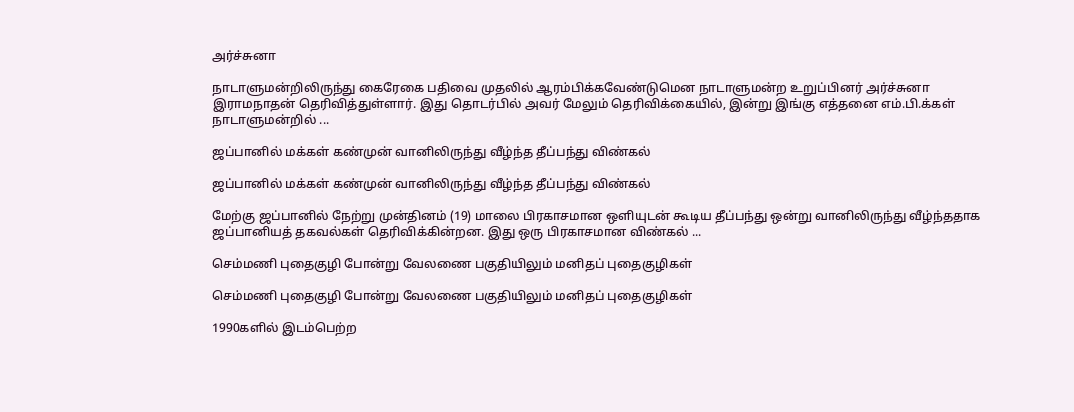அர்ச்சுனா

நாடாளுமன்றிலிருந்து கைரேகை பதிவை முதலில் ஆரம்பிக்கவேண்டுமென நாடாளுமன்ற உறுப்பினர் அர்ச்சுனா இராமநாதன் தெரிவித்துள்ளார். இது தொடர்பில் அவர் மேலும் தெரிவிக்கையில், இன்று இங்கு எத்தனை எம்.பி.க்கள் நாடாளுமன்றில் ...

ஜப்பானில் மக்கள் கண்முன் வானிலிருந்து வீழ்ந்த தீப்பந்து விண்கல்

ஜப்பானில் மக்கள் கண்முன் வானிலிருந்து வீழ்ந்த தீப்பந்து விண்கல்

மேற்கு ஜப்பானில் நேற்று முன்தினம் (19) மாலை பிரகாசமான ஒளியுடன் கூடிய தீப்பந்து ஒன்று வானிலிருந்து வீழ்ந்ததாக ஜப்பானியத் தகவல்கள் தெரிவிக்கின்றன. இது ஒரு பிரகாசமான விண்கல் ...

செம்மணி புதைகுழி போன்று வேலணை பகுதியிலும் மனிதப் புதைகுழிகள்

செம்மணி புதைகுழி போன்று வேலணை பகுதியிலும் மனிதப் புதைகுழிகள்

1990களில் இடம்பெற்ற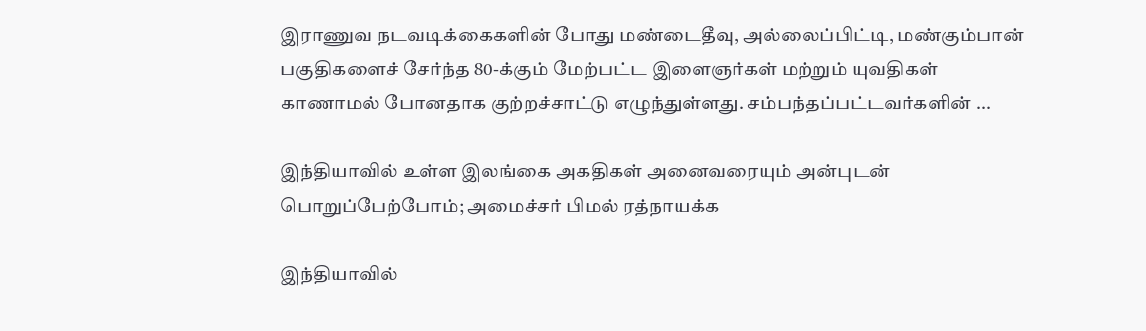இராணுவ நடவடிக்கைகளின் போது மண்டைதீவு, அல்லைப்பிட்டி, மண்கும்பான் பகுதிகளைச் சேர்ந்த 80-க்கும் மேற்பட்ட இளைஞர்கள் மற்றும் யுவதிகள் காணாமல் போனதாக குற்றச்சாட்டு எழுந்துள்ளது. சம்பந்தப்பட்டவர்களின் ...

இந்தியாவில் உள்ள இலங்கை அகதிகள் அனைவரையும் அன்புடன் பொறுப்பேற்போம்; அமைச்சர் பிமல் ரத்நாயக்க

இந்தியாவில்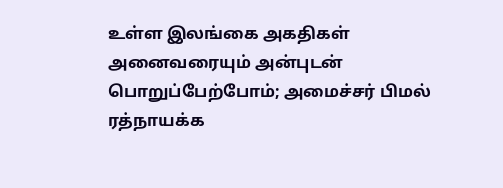உள்ள இலங்கை அகதிகள் அனைவரையும் அன்புடன் பொறுப்பேற்போம்; அமைச்சர் பிமல் ரத்நாயக்க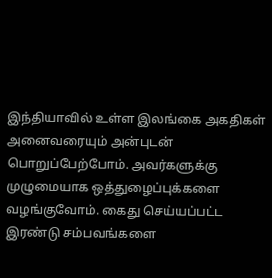இந்தியாவில் உள்ள இலங்கை அகதிகள் அனைவரையும் அன்புடன் பொறுப்பேற்போம். அவர்களுக்கு முழுமையாக ஒத்துழைப்புக்களை வழங்குவோம். கைது செய்யப்பட்ட இரண்டு சம்பவங்களை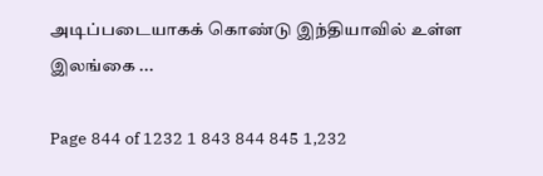அடிப்படையாகக் கொண்டு இந்தியாவில் உள்ள இலங்கை ...

Page 844 of 1232 1 843 844 845 1,232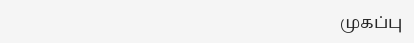முகப்பு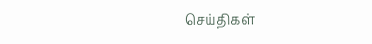செய்திகள்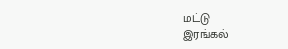மட்டு
இரங்கல்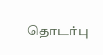தொடர்பு